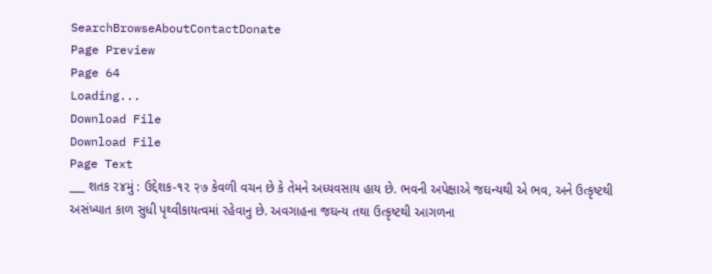SearchBrowseAboutContactDonate
Page Preview
Page 64
Loading...
Download File
Download File
Page Text
___ શતક ૨૪મું : ઉદ્દેશક-૧૨ २७ કેવળી વચન છે કે તેમને અધ્યવસાય હાય છે. ભવની અપેક્ષાએ જઘન્યથી એ ભવ, અને ઉત્કૃષ્ટથી અસંખ્યાત કાળ સુધી પૃથ્વીકાયત્વમાં રહેવાનુ છે. અવગાહના જઘન્ય તથા ઉત્કૃષ્ટથી આગળના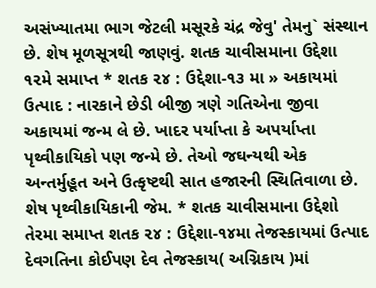અસંખ્યાતમા ભાગ જેટલી મસૂરકે ચંદ્ર જેવુ' તેમનુ` સંસ્થાન છે. શેષ મૂળસૂત્રથી જાણવું. શતક ચાવીસમાના ઉદ્દેશા ૧૨મે સમાપ્ત * શતક ૨૪ : ઉદ્દેશા-૧૩ મા » અકાયમાં ઉત્પાદ : નારકાને છેડી બીજી ત્રણે ગતિએના જીવા અકાયમાં જન્મ લે છે. ખાદર પર્યાપ્તા કે અપર્યાપ્તા પૃથ્વીકાયિકો પણ જન્મે છે. તેઓ જઘન્યથી એક અન્તર્મુહૂત અને ઉત્કૃષ્ટથી સાત હજારની સ્થિતિવાળા છે. શેષ પૃથ્વીકાયિકાની જેમ. * શતક ચાવીસમાના ઉદ્દેશો તેરમા સમાપ્ત શતક ૨૪ : ઉદ્દેશા-૧૪મા તેજસ્કાયમાં ઉત્પાદ દેવગતિના કોઈપણ દેવ તેજસ્કાય( અગ્નિકાય )માં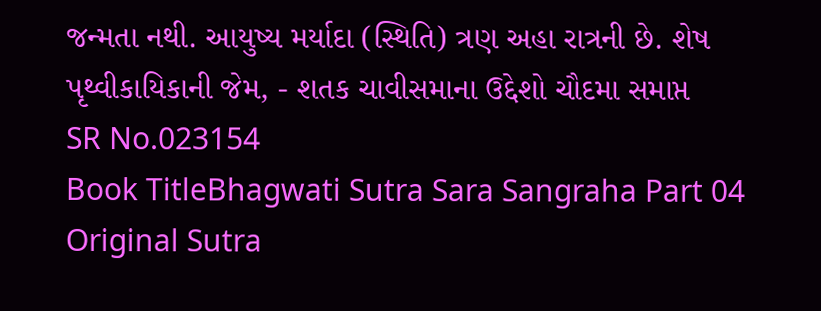જન્મતા નથી. આયુષ્ય મર્યાદા (સ્થિતિ) ત્રણ અહા રાત્રની છે. શેષ પૃથ્વીકાયિકાની જેમ, - શતક ચાવીસમાના ઉદ્દેશો ચૌદમા સમાપ્ત
SR No.023154
Book TitleBhagwati Sutra Sara Sangraha Part 04
Original Sutra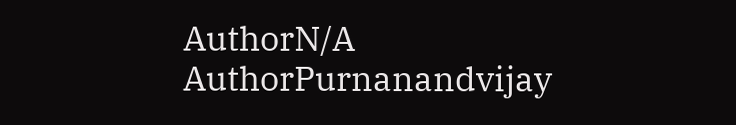AuthorN/A
AuthorPurnanandvijay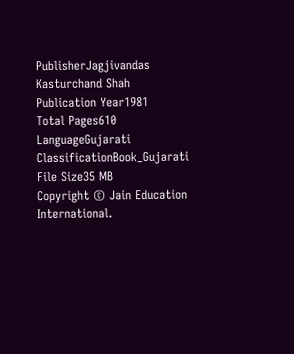PublisherJagjivandas Kasturchand Shah
Publication Year1981
Total Pages610
LanguageGujarati
ClassificationBook_Gujarati
File Size35 MB
Copyright © Jain Education International.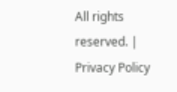All rights reserved. | Privacy Policy